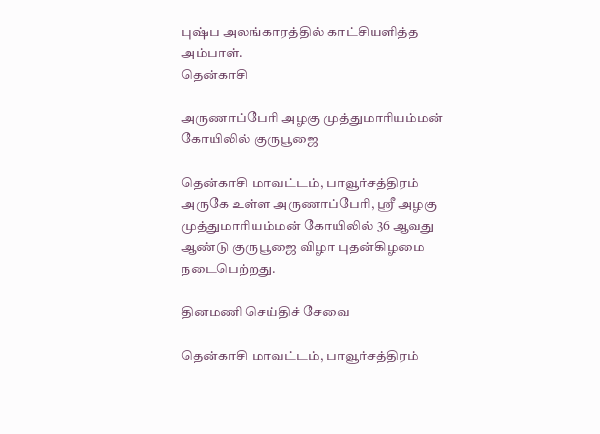புஷ்ப அலங்காரத்தில் காட்சியளித்த அம்பாள்.
தென்காசி

அருணாப்பேரி அழகு முத்துமாரியம்மன் கோயிலில் குருபூஜை

தென்காசி மாவட்டம், பாவூர்சத்திரம் அருகே உள்ள அருணாப்பேரி, ஸ்ரீ அழகு முத்துமாரியம்மன் கோயிலில் 36 ஆவது ஆண்டு குருபூஜை விழா புதன்கிழமை நடைபெற்றது.

தினமணி செய்திச் சேவை

தென்காசி மாவட்டம், பாவூர்சத்திரம்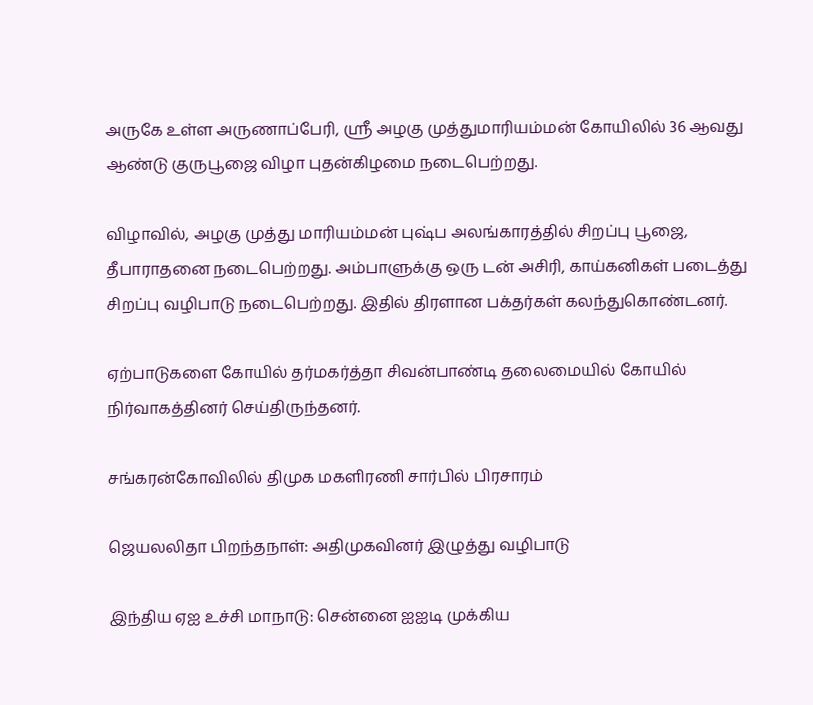அருகே உள்ள அருணாப்பேரி, ஸ்ரீ அழகு முத்துமாரியம்மன் கோயிலில் 36 ஆவது ஆண்டு குருபூஜை விழா புதன்கிழமை நடைபெற்றது.

விழாவில், அழகு முத்து மாரியம்மன் புஷ்ப அலங்காரத்தில் சிறப்பு பூஜை, தீபாராதனை நடைபெற்றது. அம்பாளுக்கு ஒரு டன் அசிரி, காய்கனிகள் படைத்து சிறப்பு வழிபாடு நடைபெற்றது. இதில் திரளான பக்தர்கள் கலந்துகொண்டனர்.

ஏற்பாடுகளை கோயில் தர்மகர்த்தா சிவன்பாண்டி தலைமையில் கோயில் நிர்வாகத்தினர் செய்திருந்தனர்.

சங்கரன்கோவிலில் திமுக மகளிரணி சார்பில் பிரசாரம்

ஜெயலலிதா பிறந்தநாள்: அதிமுகவினர் இழுத்து வழிபாடு

இந்திய ஏஐ உச்சி மாநாடு: சென்னை ஐஐடி முக்கிய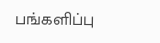பங்களிப்பு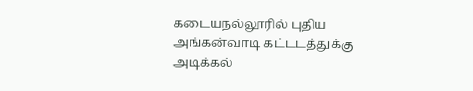கடையநல்லூரில் புதிய அங்கன்வாடி கட்டடத்துக்கு அடிக்கல்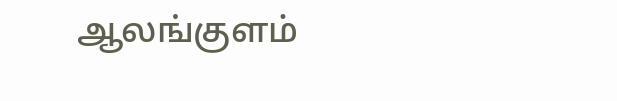ஆலங்குளம்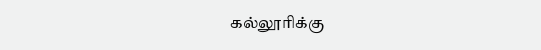கல்லூரிக்கு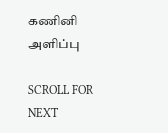கணினி அளிப்பு

SCROLL FOR NEXT